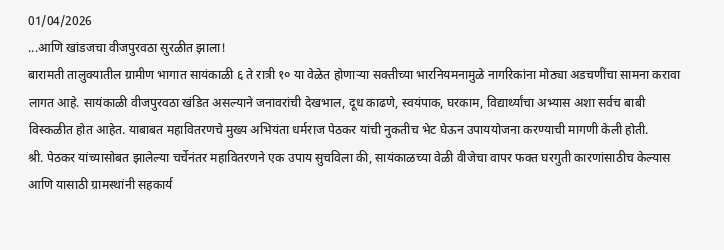01/04/2026
...आणि खांडजचा वीजपुरवठा सुरळीत झाला!
बारामती तालुक्यातील ग्रामीण भागात सायंकाळी ६ ते रात्री १० या वेळेत होणाऱ्या सक्तीच्या भारनियमनामुळे नागरिकांना मोठ्या अडचणींचा सामना करावा लागत आहे. सायंकाळी वीजपुरवठा खंडित असल्याने जनावरांची देखभाल, दूध काढणे, स्वयंपाक, घरकाम, विद्यार्थ्यांचा अभ्यास अशा सर्वच बाबी विस्कळीत होत आहेत. याबाबत महावितरणचे मुख्य अभियंता धर्मराज पेठकर यांची नुकतीच भेट घेऊन उपाययोजना करण्याची मागणी केली होती.
श्री. पेठकर यांच्यासोबत झालेल्या चर्चेनंतर महावितरणने एक उपाय सुचविला की, सायंकाळच्या वेळी वीजेचा वापर फक्त घरगुती कारणांसाठीच केल्यास आणि यासाठी ग्रामस्थांनी सहकार्य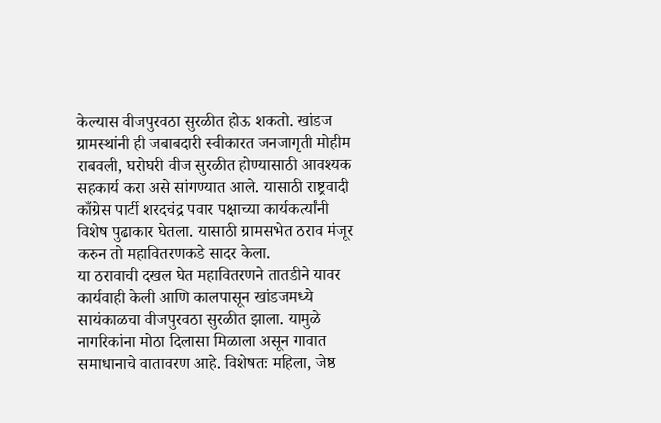केल्यास वीजपुरवठा सुरळीत होऊ शकतो. खांडज ग्रामस्थांनी ही जबाबदारी स्वीकारत जनजागृती मोहीम राबवली, घरोघरी वीज सुरळीत होण्यासाठी आवश्यक सहकार्य करा असे सांगण्यात आले. यासाठी राष्ट्रवादी काँग्रेस पार्टी शरदचंद्र पवार पक्षाच्या कार्यकर्त्यांनी विशेष पुढाकार घेतला. यासाठी ग्रामसभेत ठराव मंजूर करुन तो महावितरणकडे सादर केला.
या ठरावाची दखल घेत महावितरणने तातडीने यावर कार्यवाही केली आणि कालपासून खांडजमध्ये सायंकाळचा वीजपुरवठा सुरळीत झाला. यामुळे नागरिकांना मोठा दिलासा मिळाला असून गावात समाधानाचे वातावरण आहे. विशेषतः महिला, जेष्ठ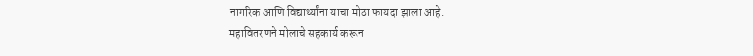नागरिक आणि विद्यार्थ्यांना याचा मोठा फायदा झाला आहे.
महावितरणने मोलाचे सहकार्य करून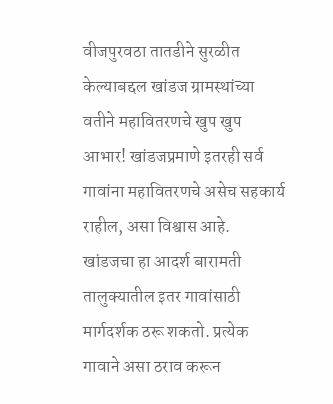वीजपुरवठा तातडीने सुरळीत केल्याबद्दल खांडज ग्रामस्थांच्या वतीने महावितरणचे खुप खुप आभार! खांडजप्रमाणे इतरही सर्व गावांना महावितरणचे असेच सहकार्य राहील, असा विश्वास आहे.
खांडजचा हा आदर्श बारामती तालुक्यातील इतर गावांसाठी मार्गदर्शक ठरू शकतो. प्रत्येक गावाने असा ठराव करून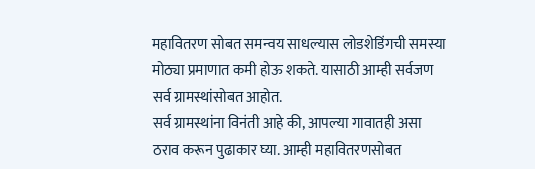महावितरण सोबत समन्वय साधल्यास लोडशेडिंगची समस्या मोठ्या प्रमाणात कमी होऊ शकते. यासाठी आम्ही सर्वजण सर्व ग्रामस्थांसोबत आहोत.
सर्व ग्रामस्थांना विनंती आहे की, आपल्या गावातही असा ठराव करून पुढाकार घ्या. आम्ही महावितरणसोबत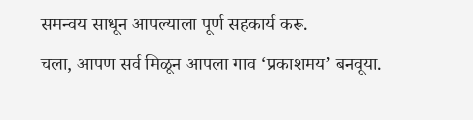समन्वय साधून आपल्याला पूर्ण सहकार्य करू.
चला, आपण सर्व मिळून आपला गाव ‘प्रकाशमय’ बनवूया.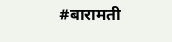#बारामती